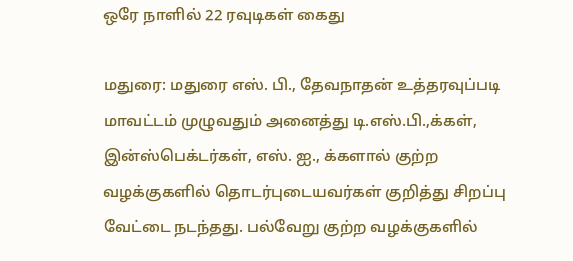ஒரே நாளில் 22 ரவுடிகள் கைது

மதுரை: மதுரை எஸ். பி., தேவநாதன் உத்தரவுப்படி மாவட்டம் முழுவதும் அனைத்து டி.எஸ்.பி.,க்கள், இன்ஸ்பெக்டர்கள், எஸ். ஐ., க்களால் குற்ற வழக்குகளில் தொடர்புடையவர்கள் குறித்து சிறப்பு வேட்டை நடந்தது. பல்வேறு குற்ற வழக்குகளில்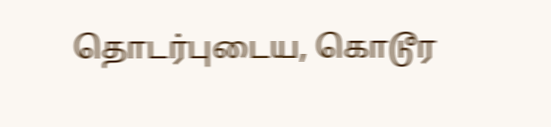தொடர்புடைய, கொடூர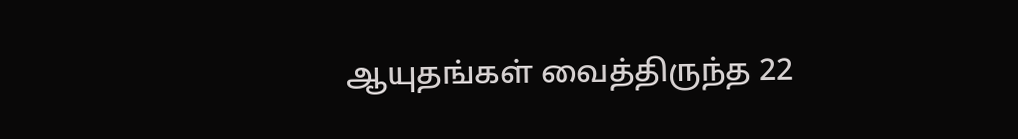ஆயுதங்கள் வைத்திருந்த 22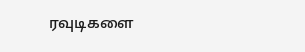ரவுடிகளை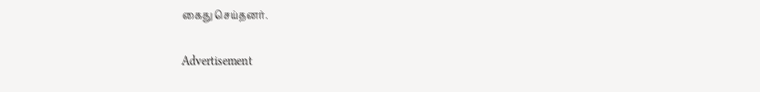கைது செய்தனர்.

Advertisement